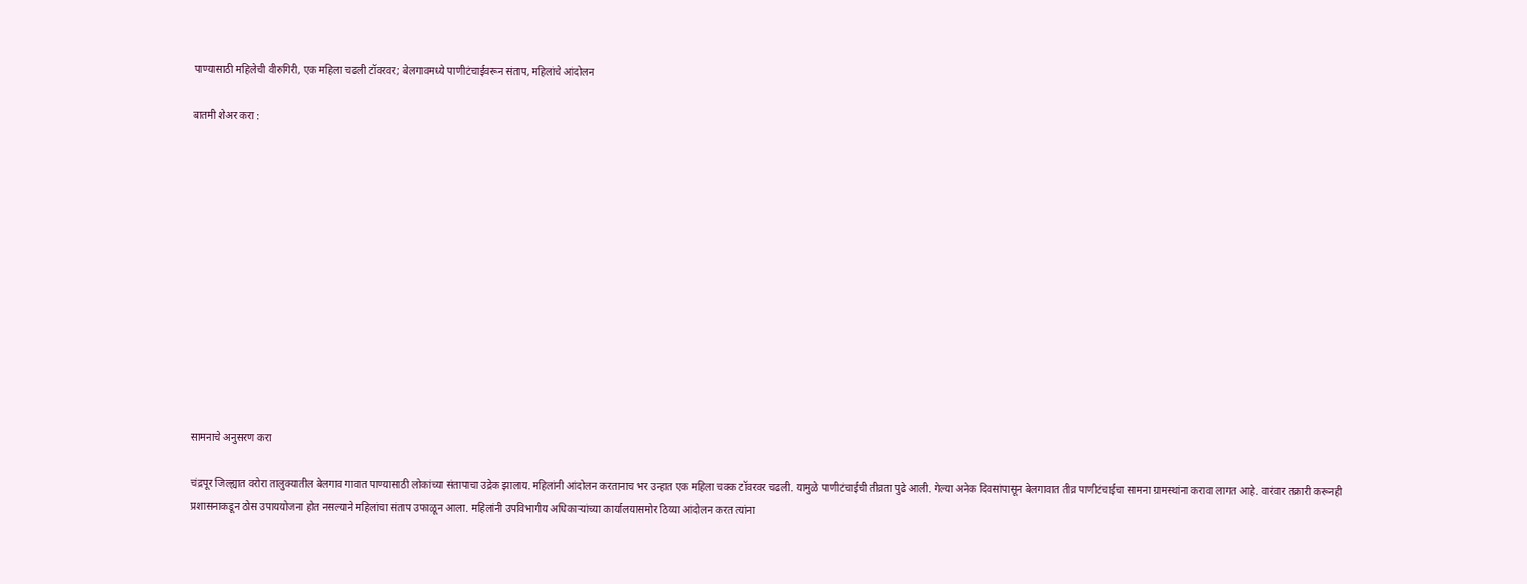पाण्यासाठी महिलेची वीरुगिरी, एक महिला चढली टॉवरवर; बेलगावमध्ये पाणीटंचाईवरून संताप, महिलांचे आंदोलन

बातमी शेअर करा :













सामनाचे अनुसरण करा

चंद्रपूर जिल्ह्यात वरोरा तालुक्यातील बेलगाव गावात पाण्यासाठी लोकांच्या संतापाचा उद्रेक झालाय. महिलांनी आंदोलन करतानाच भर उन्हात एक महिला चक्क टॉवरवर चढली. यामुळे पाणीटंचाईची तीव्रता पुढे आली. गेल्या अनेक दिवसांपासून बेलगावात तीव्र पाणीटंचाईचा सामना ग्रामस्थांना करावा लागत आहे. वारंवार तक्रारी करूनही प्रशासनाकडून ठोस उपाययोजना होत नसल्याने महिलांचा संताप उफाळून आला. महिलांनी उपविभागीय अधिकाऱ्यांच्या कार्यालयासमोर ठिय्या आंदोलन करत त्यांना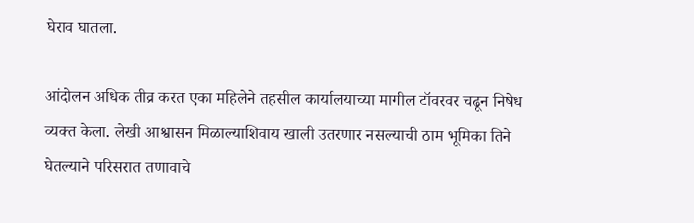घेराव घातला.

आंदोलन अधिक तीव्र करत एका महिलेने तहसील कार्यालयाच्या मागील टॉवरवर चढून निषेध व्यक्त केला. लेखी आश्वासन मिळाल्याशिवाय खाली उतरणार नसल्याची ठाम भूमिका तिने घेतल्याने परिसरात तणावाचे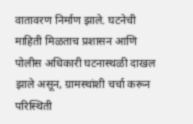वातावरण निर्माण झाले. घटनेची माहिती मिळताच प्रशासन आणि पोलीस अधिकारी घटनास्थळी दाखल झाले असून, ग्रामस्थांशी चर्चा करून परिस्थिती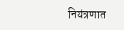नियंत्रणात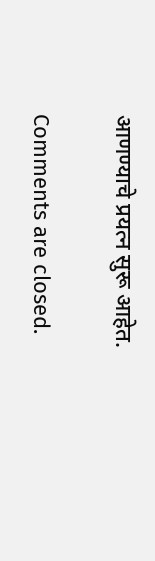आणण्याचे प्रयत्न सुरू आहेत.

Comments are closed.